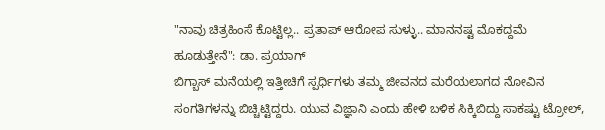"ನಾವು ಚಿತ್ರಹಿಂಸೆ ಕೊಟ್ಟಿಲ್ಲ.. ಪ್ರತಾಪ್ ಆರೋಪ ಸುಳ್ಳು.. ಮಾನನಷ್ಟ ಮೊಕದ್ದಮೆ ಹೂಡುತ್ತೇನೆ": ಡಾ. ಪ್ರಯಾಗ್
ಬಿಗ್ಬಾಸ್ ಮನೆಯಲ್ಲಿ ಇತ್ತೀಚಿಗೆ ಸ್ಪರ್ಧಿಗಳು ತಮ್ಮ ಜೀವನದ ಮರೆಯಲಾಗದ ನೋವಿನ ಸಂಗತಿಗಳನ್ನು ಬಿಚ್ಚಿಟ್ಟಿದ್ದರು. ಯುವ ವಿಜ್ಞಾನಿ ಎಂದು ಹೇಳಿ ಬಳಿಕ ಸಿಕ್ಕಿಬಿದ್ದು ಸಾಕಷ್ಟು ಟ್ರೋಲ್,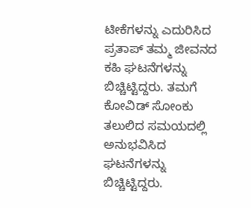ಟೀಕೆಗಳನ್ನು ಎದುರಿಸಿದ ಪ್ರತಾಪ್ ತಮ್ಮ ಜೀವನದ ಕಹಿ ಘಟನೆಗಳನ್ನು ಬಿಚ್ಚಿಟ್ಟಿದ್ದರು. ತಮಗೆ ಕೋವಿಡ್ ಸೋಂಕು ತಲುಲಿದ ಸಮಯದಲ್ಲಿ ಅನುಭವಿಸಿದ ಘಟನೆಗಳನ್ನು ಬಿಚ್ಚಿಟ್ಟಿದ್ದರು.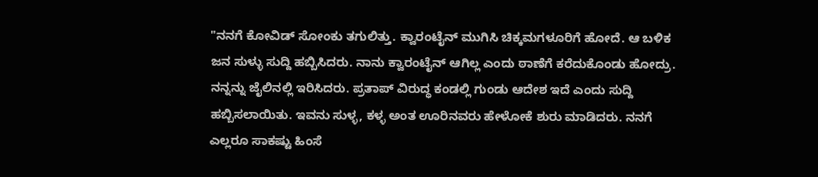"ನನಗೆ ಕೋವಿಡ್ ಸೋಂಕು ತಗುಲಿತ್ತು. ಕ್ವಾರಂಟೈನ್ ಮುಗಿಸಿ ಚಿಕ್ಕಮಗಳೂರಿಗೆ ಹೋದೆ. ಆ ಬಳಿಕ ಜನ ಸುಳ್ಳು ಸುದ್ದಿ ಹಬ್ಬಿಸಿದರು. ನಾನು ಕ್ವಾರಂಟೈನ್ ಆಗಿಲ್ಲ ಎಂದು ಠಾಣೆಗೆ ಕರೆದುಕೊಂಡು ಹೋದ್ರು. ನನ್ನನ್ನು ಜೈಲಿನಲ್ಲಿ ಇರಿಸಿದರು. ಪ್ರತಾಪ್ ವಿರುದ್ಧ ಕಂಡಲ್ಲಿ ಗುಂಡು ಆದೇಶ ಇದೆ ಎಂದು ಸುದ್ದಿ ಹಬ್ಬಿಸಲಾಯಿತು. ಇವನು ಸುಳ್ಳ, ಕಳ್ಳ ಅಂತ ಊರಿನವರು ಹೇಳೋಕೆ ಶುರು ಮಾಡಿದರು. ನನಗೆ ಎಲ್ಲರೂ ಸಾಕಷ್ಟು ಹಿಂಸೆ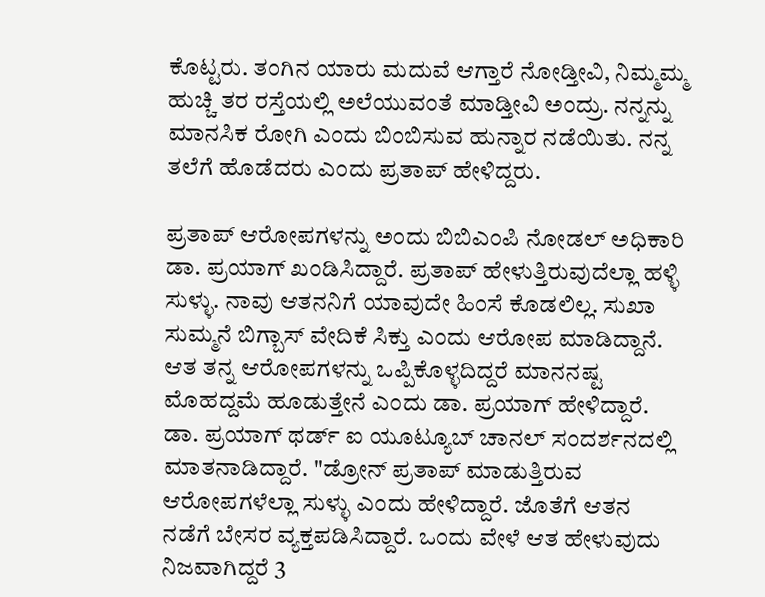ಕೊಟ್ಟರು. ತಂಗಿನ ಯಾರು ಮದುವೆ ಆಗ್ತಾರೆ ನೋಡ್ತೀವಿ, ನಿಮ್ಮಮ್ಮ ಹುಚ್ಚಿ ತರ ರಸ್ತೆಯಲ್ಲಿ ಅಲೆಯುವಂತೆ ಮಾಡ್ತೀವಿ ಅಂದ್ರು. ನನ್ನನ್ನು ಮಾನಸಿಕ ರೋಗಿ ಎಂದು ಬಿಂಬಿಸುವ ಹುನ್ನಾರ ನಡೆಯಿತು. ನನ್ನ ತಲೆಗೆ ಹೊಡೆದರು ಎಂದು ಪ್ರತಾಪ್ ಹೇಳಿದ್ದರು.

ಪ್ರತಾಪ್ ಆರೋಪಗಳನ್ನು ಅಂದು ಬಿಬಿಎಂಪಿ ನೋಡಲ್ ಅಧಿಕಾರಿ ಡಾ. ಪ್ರಯಾಗ್ ಖಂಡಿಸಿದ್ದಾರೆ. ಪ್ರತಾಪ್ ಹೇಳುತ್ತಿರುವುದೆಲ್ಲಾ ಹಳ್ಳಿ ಸುಳ್ಳು. ನಾವು ಆತನನಿಗೆ ಯಾವುದೇ ಹಿಂಸೆ ಕೊಡಲಿಲ್ಲ. ಸುಖಾ ಸುಮ್ಮನೆ ಬಿಗ್ಬಾಸ್ ವೇದಿಕೆ ಸಿಕ್ತು ಎಂದು ಆರೋಪ ಮಾಡಿದ್ದಾನೆ. ಆತ ತನ್ನ ಆರೋಪಗಳನ್ನು ಒಪ್ಪಿಕೊಳ್ಳದಿದ್ದರೆ ಮಾನನಷ್ಟ ಮೊಹದ್ದಮೆ ಹೂಡುತ್ತೇನೆ ಎಂದು ಡಾ. ಪ್ರಯಾಗ್ ಹೇಳಿದ್ದಾರೆ.
ಡಾ. ಪ್ರಯಾಗ್ ಥರ್ಡ್ ಐ ಯೂಟ್ಯೂಬ್ ಚಾನಲ್ ಸಂದರ್ಶನದಲ್ಲಿ ಮಾತನಾಡಿದ್ದಾರೆ. "ಡ್ರೋನ್ ಪ್ರತಾಪ್ ಮಾಡುತ್ತಿರುವ ಆರೋಪಗಳೆಲ್ಲಾ ಸುಳ್ಳು ಎಂದು ಹೇಳಿದ್ದಾರೆ. ಜೊತೆಗೆ ಆತನ ನಡೆಗೆ ಬೇಸರ ವ್ಯಕ್ತಪಡಿಸಿದ್ದಾರೆ. ಒಂದು ವೇಳೆ ಆತ ಹೇಳುವುದು ನಿಜವಾಗಿದ್ದರೆ 3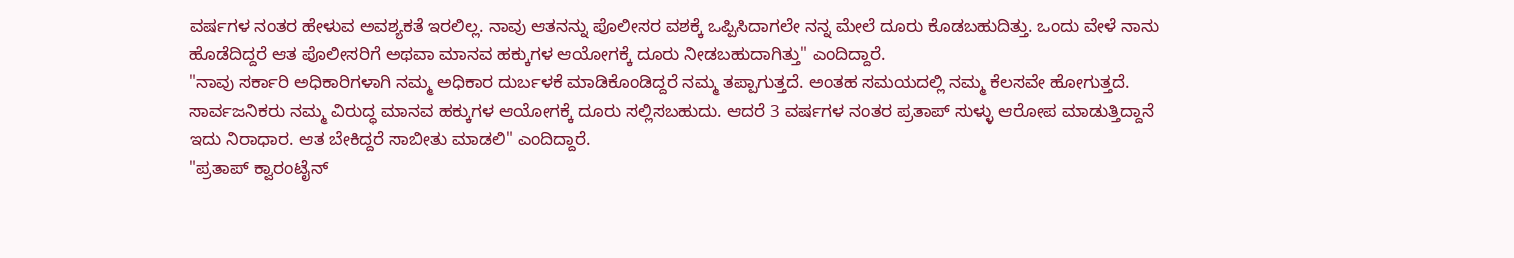ವರ್ಷಗಳ ನಂತರ ಹೇಳುವ ಅವಶ್ಯಕತೆ ಇರಲಿಲ್ಲ. ನಾವು ಆತನನ್ನು ಪೊಲೀಸರ ವಶಕ್ಕೆ ಒಪ್ಪಿಸಿದಾಗಲೇ ನನ್ನ ಮೇಲೆ ದೂರು ಕೊಡಬಹುದಿತ್ತು. ಒಂದು ವೇಳೆ ನಾನು ಹೊಡೆದಿದ್ದರೆ ಆತ ಪೊಲೀಸರಿಗೆ ಅಥವಾ ಮಾನವ ಹಕ್ಕುಗಳ ಆಯೋಗಕ್ಕೆ ದೂರು ನೀಡಬಹುದಾಗಿತ್ತು" ಎಂದಿದ್ದಾರೆ.
"ನಾವು ಸರ್ಕಾರಿ ಅಧಿಕಾರಿಗಳಾಗಿ ನಮ್ಮ ಅಧಿಕಾರ ದುರ್ಬಳಕೆ ಮಾಡಿಕೊಂಡಿದ್ದರೆ ನಮ್ಮ ತಪ್ಪಾಗುತ್ತದೆ. ಅಂತಹ ಸಮಯದಲ್ಲಿ ನಮ್ಮ ಕೆಲಸವೇ ಹೋಗುತ್ತದೆ. ಸಾರ್ವಜನಿಕರು ನಮ್ಮ ವಿರುದ್ಧ ಮಾನವ ಹಕ್ಕುಗಳ ಆಯೋಗಕ್ಕೆ ದೂರು ಸಲ್ಲಿಸಬಹುದು. ಆದರೆ 3 ವರ್ಷಗಳ ನಂತರ ಪ್ರತಾಪ್ ಸುಳ್ಳು ಆರೋಪ ಮಾಡುತ್ತಿದ್ದಾನೆ ಇದು ನಿರಾಧಾರ. ಆತ ಬೇಕಿದ್ದರೆ ಸಾಬೀತು ಮಾಡಲಿ" ಎಂದಿದ್ದಾರೆ.
"ಪ್ರತಾಪ್ ಕ್ವಾರಂಟೈನ್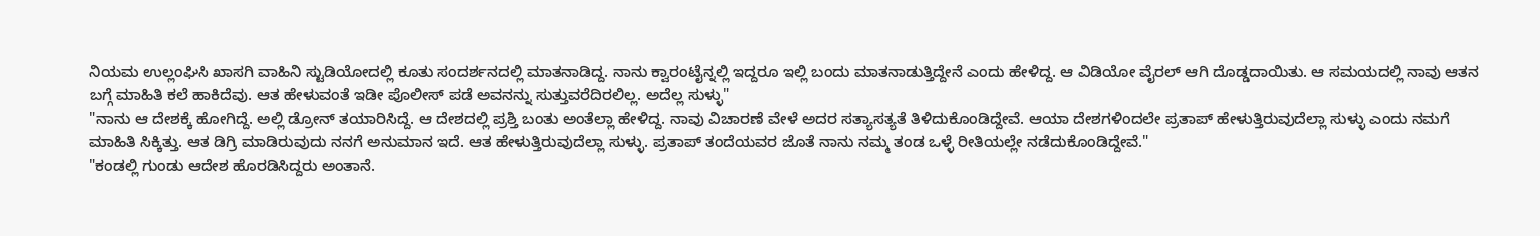ನಿಯಮ ಉಲ್ಲಂಘಿಸಿ ಖಾಸಗಿ ವಾಹಿನಿ ಸ್ಟುಡಿಯೋದಲ್ಲಿ ಕೂತು ಸಂದರ್ಶನದಲ್ಲಿ ಮಾತನಾಡಿದ್ದ. ನಾನು ಕ್ವಾರಂಟೈನ್ನಲ್ಲಿ ಇದ್ದರೂ ಇಲ್ಲಿ ಬಂದು ಮಾತನಾಡುತ್ತಿದ್ದೇನೆ ಎಂದು ಹೇಳಿದ್ದ. ಆ ವಿಡಿಯೋ ವೈರಲ್ ಆಗಿ ದೊಡ್ಡದಾಯಿತು. ಆ ಸಮಯದಲ್ಲಿ ನಾವು ಆತನ ಬಗ್ಗೆ ಮಾಹಿತಿ ಕಲೆ ಹಾಕಿದೆವು. ಆತ ಹೇಳುವಂತೆ ಇಡೀ ಪೊಲೀಸ್ ಪಡೆ ಅವನನ್ನು ಸುತ್ತುವರೆದಿರಲಿಲ್ಲ. ಅದೆಲ್ಲ ಸುಳ್ಳು"
"ನಾನು ಆ ದೇಶಕ್ಕೆ ಹೋಗಿದ್ದೆ. ಅಲ್ಲಿ ಡ್ರೋನ್ ತಯಾರಿಸಿದ್ದೆ. ಆ ದೇಶದಲ್ಲಿ ಪ್ರಶ್ತಿ ಬಂತು ಅಂತೆಲ್ಲಾ ಹೇಳಿದ್ದ. ನಾವು ವಿಚಾರಣೆ ವೇಳೆ ಅದರ ಸತ್ಯಾಸತ್ಯತೆ ತಿಳಿದುಕೊಂಡಿದ್ದೇವೆ. ಆಯಾ ದೇಶಗಳಿಂದಲೇ ಪ್ರತಾಪ್ ಹೇಳುತ್ತಿರುವುದೆಲ್ಲಾ ಸುಳ್ಳು ಎಂದು ನಮಗೆ ಮಾಹಿತಿ ಸಿಕ್ಕಿತ್ತು. ಆತ ಡಿಗ್ರಿ ಮಾಡಿರುವುದು ನನಗೆ ಅನುಮಾನ ಇದೆ. ಆತ ಹೇಳುತ್ತಿರುವುದೆಲ್ಲಾ ಸುಳ್ಳು. ಪ್ರತಾಪ್ ತಂದೆಯವರ ಜೊತೆ ನಾನು ನಮ್ಮ ತಂಡ ಒಳ್ಳೆ ರೀತಿಯಲ್ಲೇ ನಡೆದುಕೊಂಡಿದ್ದೇವೆ."
"ಕಂಡಲ್ಲಿ ಗುಂಡು ಆದೇಶ ಹೊರಡಿಸಿದ್ದರು ಅಂತಾನೆ.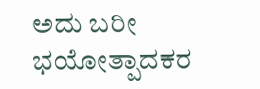ಅದು ಬರೀ ಭಯೋತ್ಪಾದಕರ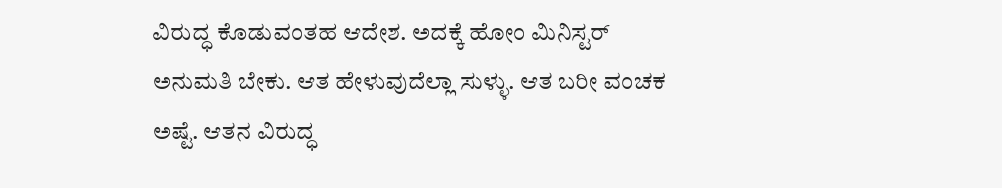ವಿರುದ್ಧ ಕೊಡುವಂತಹ ಆದೇಶ. ಅದಕ್ಕೆ ಹೋಂ ಮಿನಿಸ್ಟರ್ ಅನುಮತಿ ಬೇಕು. ಆತ ಹೇಳುವುದೆಲ್ಲಾ ಸುಳ್ಳು. ಆತ ಬರೀ ವಂಚಕ ಅಷ್ಟೆ. ಆತನ ವಿರುದ್ಧ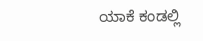ಯಾಕೆ ಕಂಡಲ್ಲಿ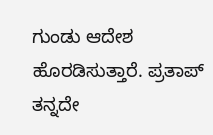ಗುಂಡು ಆದೇಶ ಹೊರಡಿಸುತ್ತಾರೆ. ಪ್ರತಾಪ್ ತನ್ನದೇ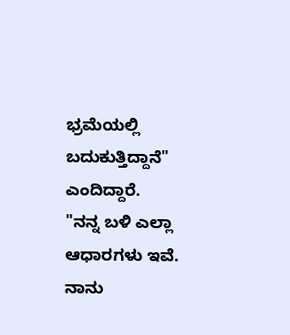ಭ್ರಮೆಯಲ್ಲಿ ಬದುಕುತ್ತಿದ್ದಾನೆ" ಎಂದಿದ್ದಾರೆ.
"ನನ್ನ ಬಳಿ ಎಲ್ಲಾ ಆಧಾರಗಳು ಇವೆ. ನಾನು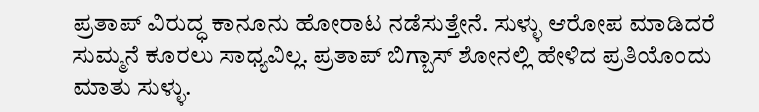ಪ್ರತಾಪ್ ವಿರುದ್ಧ ಕಾನೂನು ಹೋರಾಟ ನಡೆಸುತ್ತೇನೆ. ಸುಳ್ಳು ಆರೋಪ ಮಾಡಿದರೆ ಸುಮ್ಮನೆ ಕೂರಲು ಸಾಧ್ಯವಿಲ್ಲ. ಪ್ರತಾಪ್ ಬಿಗ್ಬಾಸ್ ಶೋನಲ್ಲಿ ಹೇಳಿದ ಪ್ರತಿಯೊಂದು ಮಾತು ಸುಳ್ಳು.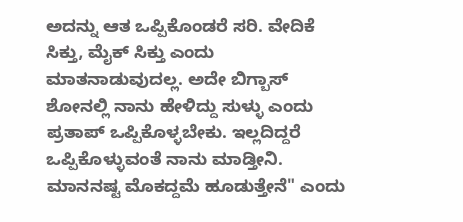ಅದನ್ನು ಆತ ಒಪ್ಪಿಕೊಂಡರೆ ಸರಿ. ವೇದಿಕೆ ಸಿಕ್ತು, ಮೈಕ್ ಸಿಕ್ತು ಎಂದು ಮಾತನಾಡುವುದಲ್ಲ. ಅದೇ ಬಿಗ್ಬಾಸ್ ಶೋನಲ್ಲಿ ನಾನು ಹೇಳಿದ್ದು ಸುಳ್ಳು ಎಂದು ಪ್ರತಾಪ್ ಒಪ್ಪಿಕೊಳ್ಳಬೇಕು. ಇಲ್ಲದಿದ್ದರೆ ಒಪ್ಪಿಕೊಳ್ಳುವಂತೆ ನಾನು ಮಾಡ್ತೀನಿ. ಮಾನನಷ್ಟ ಮೊಕದ್ದಮೆ ಹೂಡುತ್ತೇನೆ" ಎಂದು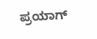ಪ್ರಯಾಗ್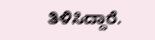ತಿಳಿಸಿದ್ದಾರೆ.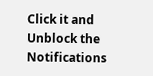Click it and Unblock the Notifications